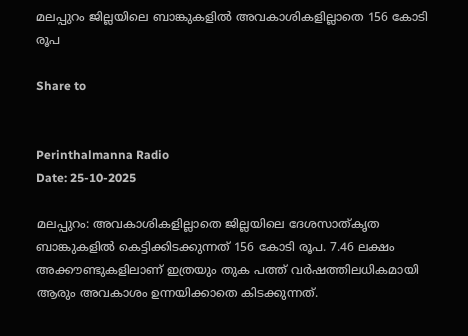മലപ്പുറം ജില്ലയിലെ ബാങ്കുകളില്‍ അവകാശികളില്ലാതെ 156 കോടി രൂപ

Share to


Perinthalmanna Radio
Date: 25-10-2025

മലപ്പുറം: അവകാശികളില്ലാതെ ജില്ലയിലെ ദേശസാത്കൃത ബാങ്കുകളില്‍ കെട്ടിക്കിടക്കുന്നത് 156 കോടി രൂപ. 7.46 ലക്ഷം അക്കൗണ്ടുകളിലാണ് ഇത്രയും തുക പത്ത് വർഷത്തിലധികമായി ആരും അവകാശം ഉന്നയിക്കാതെ കിടക്കുന്നത്.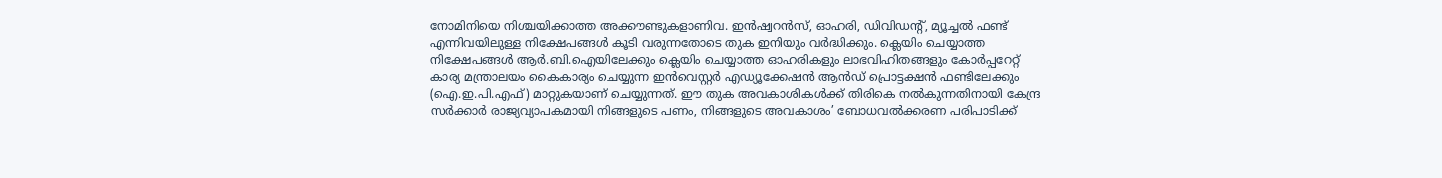നോമിനിയെ നിശ്ചയിക്കാത്ത അക്കൗണ്ടുകളാണിവ. ഇൻഷ്വറൻസ്, ഓഹരി, ഡിവിഡന്റ്, മ്യൂച്ചല്‍ ഫണ്ട് എന്നിവയിലുള്ള നിക്ഷേപങ്ങള്‍ കൂടി വരുന്നതോടെ തുക ഇനിയും വർദ്ധിക്കും. ക്ലെയിം ചെയ്യാത്ത നിക്ഷേപങ്ങള്‍ ആർ.ബി.ഐയിലേക്കും ക്ലെയിം ചെയ്യാത്ത ഓഹരികളും ലാഭവിഹിതങ്ങളും കോർപ്പറേറ്റ് കാര്യ മന്ത്രാലയം കൈകാര്യം ചെയ്യുന്ന ഇൻവെസ്റ്റർ എഡ്യൂക്കേഷൻ ആൻഡ് പ്രൊട്ടക്ഷൻ ഫണ്ടിലേക്കും (ഐ.ഇ.പി.എഫ്) മാറ്റുകയാണ് ചെയ്യുന്നത്. ഈ തുക അവകാശികള്‍ക്ക് തിരികെ നല്‍കുന്നതിനായി കേന്ദ്ര സർക്കാർ രാജ്യവ്യാപകമായി നിങ്ങളുടെ പണം, നിങ്ങളുടെ അവകാശം’ ബോധവല്‍ക്കരണ പരിപാടിക്ക്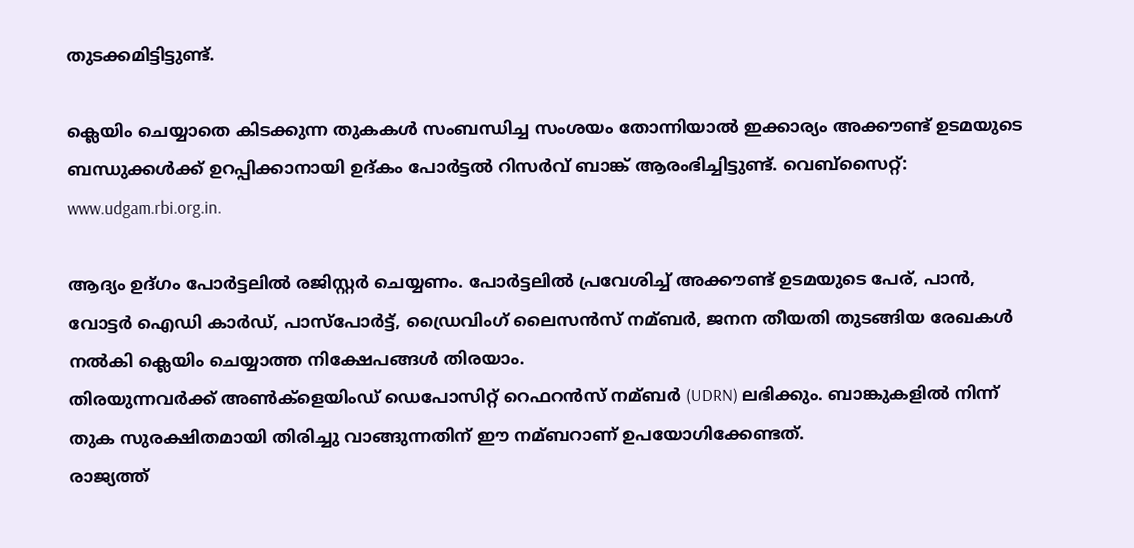തുടക്കമിട്ടിട്ടുണ്ട്.

ക്ലെയിം ചെയ്യാതെ കിടക്കുന്ന തുകകള്‍ സംബന്ധിച്ച സംശയം തോന്നിയാല്‍ ഇക്കാര്യം അക്കൗണ്ട് ഉടമയുടെ ബന്ധുക്കള്‍ക്ക് ഉറപ്പിക്കാനായി ഉദ്കം പോർട്ടല്‍ റിസർവ് ബാങ്ക് ആരംഭിച്ചിട്ടുണ്ട്. വെബ്സൈറ്റ്: www.udgam.rbi.org.in.

ആദ്യം ഉദ്ഗം പോർട്ടലില്‍ രജിസ്റ്റ‌ർ ചെയ്യണം. പോർട്ടലില്‍ പ്രവേശിച്ച്‌ അക്കൗണ്ട് ഉടമയുടെ പേര്, പാൻ, വോട്ട‌ർ ഐഡി കാർഡ്, പാസ്‌പോർട്ട്, ഡ്രൈവിംഗ് ലൈസൻസ് നമ്ബർ, ജനന തീയതി തുടങ്ങിയ രേഖകള്‍ നല്‍കി ക്ലെയിം ചെയ്യാത്ത നിക്ഷേപങ്ങള്‍ തിരയാം.
തിരയുന്നവർക്ക് അണ്‍ക്ളെയിംഡ് ഡെപോസിറ്റ് റെഫറൻസ് നമ്ബർ (UDRN) ലഭിക്കും. ബാങ്കുകളില്‍ നിന്ന് തുക സുരക്ഷിതമായി തിരിച്ചു വാങ്ങുന്നതിന് ഈ നമ്ബറാണ് ഉപയോഗിക്കേണ്ടത്.
രാജ്യത്ത്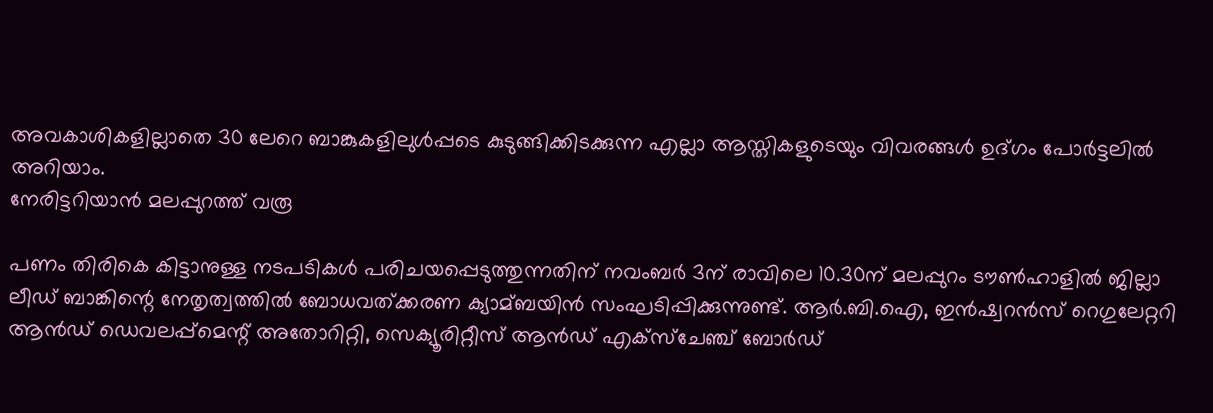അവകാശികളില്ലാതെ 30 ലേറെ ബാങ്കുകളിലുള്‍പ്പടെ കുടുങ്ങിക്കിടക്കുന്ന എല്ലാ ആസ്തികളുടെയും വിവരങ്ങള്‍ ഉദ്ഗം പോർട്ടലില്‍ അറിയാം.
നേരിട്ടറിയാൻ മലപ്പുറത്ത് വരൂ

പണം തിരികെ കിട്ടാനുള്ള നടപടികള്‍ പരിചയപ്പെടുത്തുന്നതിന് നവംബർ 3ന് രാവിലെ 10.30ന് മലപ്പുറം ടൗണ്‍ഹാളില്‍ ജില്ലാ ലീഡ് ബാങ്കിന്റെ നേതൃത്വത്തില്‍ ബോധവത്ക്കരണ ക്യാമ്ബയിൻ സംഘടിപ്പിക്കുന്നുണ്ട്. ആർ.ബി.ഐ, ഇൻഷ്വറൻസ് റെഗുലേറ്ററി ആൻ‌ഡ് ഡെവലപ്പ്മെന്റ് അതോറിറ്റി, സെക്യൂരിറ്റീസ് ആൻഡ് എക്സ്ചേഞ്ച് ബോർഡ്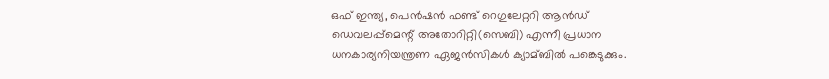ഒഫ് ഇന്ത്യ, പെൻഷൻ ഫണ്ട് റെഗുലേറ്ററി ആൻഡ് ഡെവലപ്പ്മെന്റ് അതോറിറ്റി(സെബി) എന്നീ പ്രധാന ധനകാര്യനിയന്ത്രണ ഏജൻസികള്‍ ക്യാമ്ബില്‍ പങ്കെടുക്കും.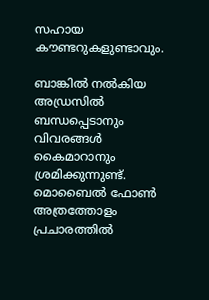സഹായ കൗണ്ടറുകളുണ്ടാവും.

ബാങ്കില്‍ നല്‍കിയ അഡ്രസില്‍ ബന്ധപ്പെടാനും വിവരങ്ങള്‍ കൈമാറാനും ശ്രമിക്കുന്നുണ്ട്. മൊബൈല്‍ ഫോണ്‍ അത്രത്തോളം പ്രചാരത്തില്‍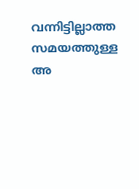വന്നിട്ടില്ലാത്ത സമയത്തുള്ള അ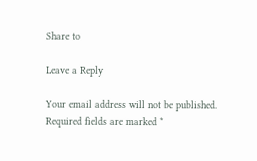Share to

Leave a Reply

Your email address will not be published. Required fields are marked *